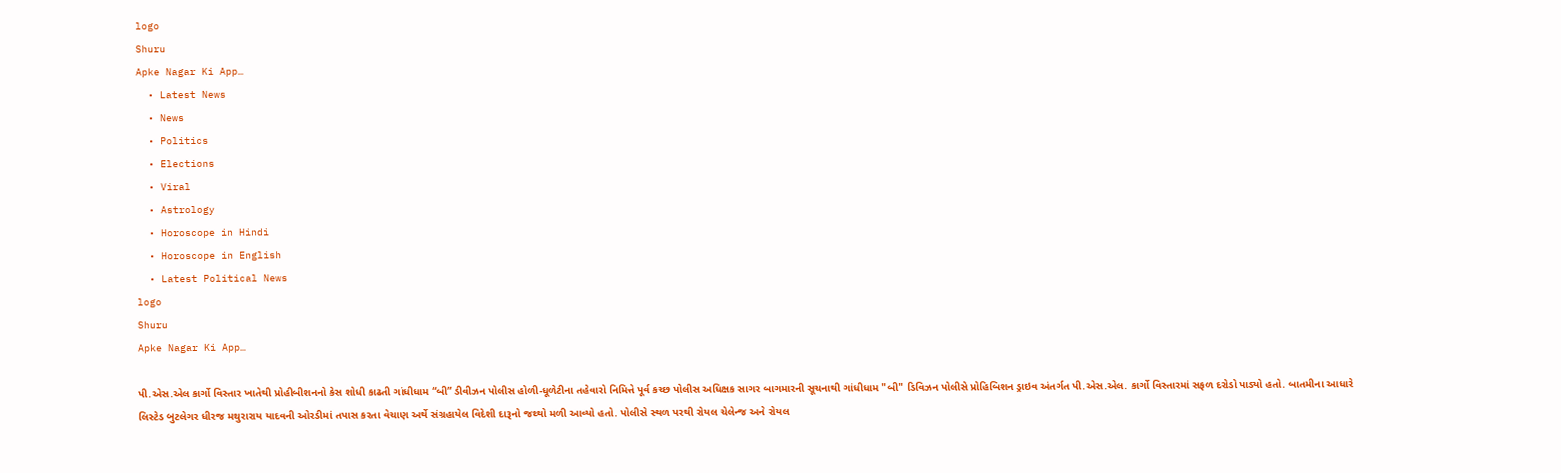logo
Shuru
Apke Nagar Ki App…
  • Latest News
  • News
  • Politics
  • Elections
  • Viral
  • Astrology
  • Horoscope in Hindi
  • Horoscope in English
  • Latest Political News
logo
Shuru
Apke Nagar Ki App…

પી.એસ.એલ કાર્ગો વિસ્તાર ખાતેથી પ્રોહીબીશનનો કેસ શોધી કાઢતી ગાંધીધામ “બી” ડીવીઝન પોલીસ હોળી-ધૂળેટીના તહેવારો નિમિત્તે પૂર્વ કચ્છ પોલીસ અધિક્ષક સાગર બાગમારની સૂચનાથી ગાંધીધામ "બી" ડિવિઝન પોલીસે પ્રોહિબિશન ડ્રાઇવ અંતર્ગત પી.એસ.એલ. કાર્ગો વિસ્તારમાં સફળ દરોડો પાડ્યો હતો. બાતમીના આધારે લિસ્ટેડ બુટલેગર ધીરજ મથુરારાય યાદવની ઓરડીમાં તપાસ કરતા વેચાણ અર્થે સંગ્રહાયેલ વિદેશી દારૂનો જથ્થો મળી આવ્યો હતો. પોલીસે સ્થળ પરથી રોયલ ચેલેન્જ અને રોયલ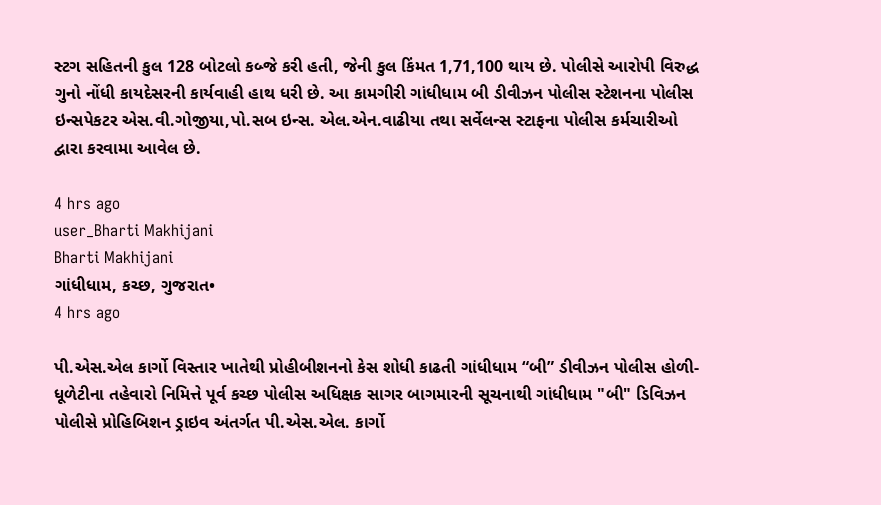સ્ટગ સહિતની કુલ 128 બોટલો કબ્જે કરી હતી, જેની કુલ કિંમત 1,71,100 થાય છે. પોલીસે આરોપી વિરુદ્ધ ગુનો નોંધી કાયદેસરની કાર્યવાહી હાથ ધરી છે. આ કામગીરી ગાંધીધામ બી ડીવીઝન પોલીસ સ્ટેશનના પોલીસ ઇન્સપેકટર એસ.વી.ગોજીયા,પો.સબ ઇન્સ. એલ.એન.વાઢીયા તથા સર્વેલન્સ સ્ટાફના પોલીસ કર્મચારીઓ દ્વારા કરવામા આવેલ છે.

4 hrs ago
user_Bharti Makhijani
Bharti Makhijani
ગાંધીધામ, કચ્છ, ગુજરાત•
4 hrs ago

પી.એસ.એલ કાર્ગો વિસ્તાર ખાતેથી પ્રોહીબીશનનો કેસ શોધી કાઢતી ગાંધીધામ “બી” ડીવીઝન પોલીસ હોળી-ધૂળેટીના તહેવારો નિમિત્તે પૂર્વ કચ્છ પોલીસ અધિક્ષક સાગર બાગમારની સૂચનાથી ગાંધીધામ "બી" ડિવિઝન પોલીસે પ્રોહિબિશન ડ્રાઇવ અંતર્ગત પી.એસ.એલ. કાર્ગો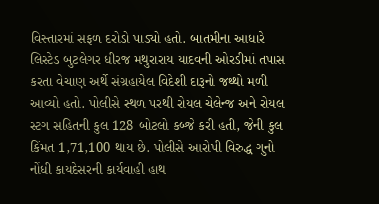વિસ્તારમાં સફળ દરોડો પાડ્યો હતો. બાતમીના આધારે લિસ્ટેડ બુટલેગર ધીરજ મથુરારાય યાદવની ઓરડીમાં તપાસ કરતા વેચાણ અર્થે સંગ્રહાયેલ વિદેશી દારૂનો જથ્થો મળી આવ્યો હતો. પોલીસે સ્થળ પરથી રોયલ ચેલેન્જ અને રોયલ સ્ટગ સહિતની કુલ 128 બોટલો કબ્જે કરી હતી, જેની કુલ કિંમત 1,71,100 થાય છે. પોલીસે આરોપી વિરુદ્ધ ગુનો નોંધી કાયદેસરની કાર્યવાહી હાથ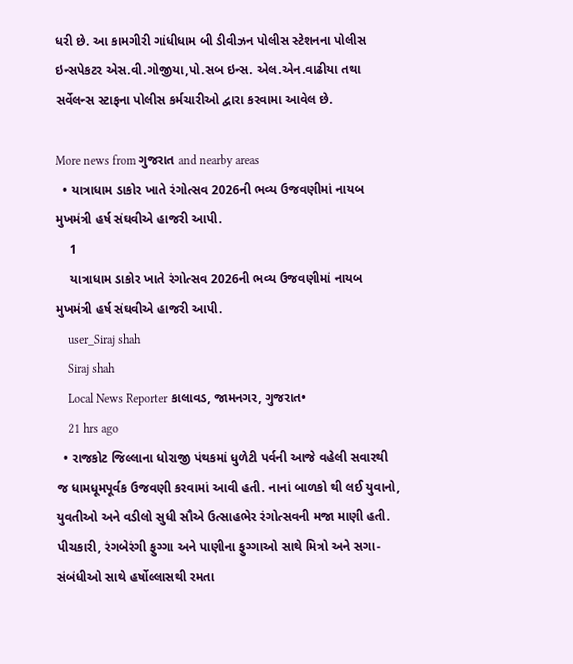ધરી છે. આ કામગીરી ગાંધીધામ બી ડીવીઝન પોલીસ સ્ટેશનના પોલીસ ઇન્સપેકટર એસ.વી.ગોજીયા,પો.સબ ઇન્સ. એલ.એન.વાઢીયા તથા સર્વેલન્સ સ્ટાફના પોલીસ કર્મચારીઓ દ્વારા કરવામા આવેલ છે.

More news from ગુજરાત and nearby areas
  • યાત્રાધામ ડાકોર ખાતે રંગોત્સવ 2026ની ભવ્ય ઉજવણીમાં નાયબ મુખમંત્રી હર્ષ સંઘવીએ હાજરી આપી.
    1
    યાત્રાધામ ડાકોર ખાતે રંગોત્સવ 2026ની ભવ્ય ઉજવણીમાં નાયબ મુખમંત્રી હર્ષ સંઘવીએ હાજરી આપી.
    user_Siraj shah
    Siraj shah
    Local News Reporter કાલાવડ, જામનગર, ગુજરાત•
    21 hrs ago
  • રાજકોટ જિલ્લાના ધોરાજી પંથકમાં ધુળેટી પર્વની આજે વહેલી સવારથી જ ધામધૂમપૂર્વક ઉજવણી કરવામાં આવી હતી. નાનાં બાળકો થી લઈ યુવાનો, યુવતીઓ અને વડીલો સુધી સૌએ ઉત્સાહભેર રંગોત્સવની મજા માણી હતી. પીચકારી, રંગબેરંગી ફુગ્ગા અને પાણીના ફુગ્ગાઓ સાથે મિત્રો અને સગા-સંબંધીઓ સાથે હર્ષોલ્લાસથી રમતા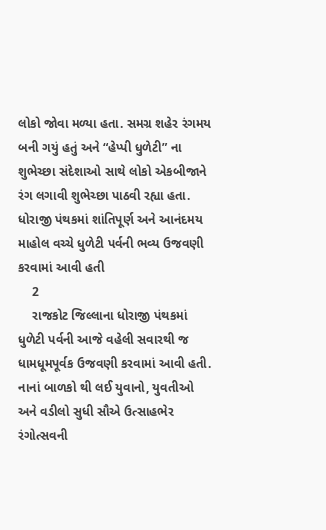લોકો જોવા મળ્યા હતા. સમગ્ર શહેર રંગમય બની ગયું હતું અને “હેપ્પી ધુળેટી” ના શુભેચ્છા સંદેશાઓ સાથે લોકો એકબીજાને રંગ લગાવી શુભેચ્છા પાઠવી રહ્યા હતા. ધોરાજી પંથકમાં શાંતિપૂર્ણ અને આનંદમય માહોલ વચ્ચે ધુળેટી પર્વની ભવ્ય ઉજવણી કરવામાં આવી હતી
    2
    રાજકોટ જિલ્લાના ધોરાજી પંથકમાં ધુળેટી પર્વની આજે વહેલી સવારથી જ ધામધૂમપૂર્વક ઉજવણી કરવામાં આવી હતી.
નાનાં બાળકો થી લઈ યુવાનો, યુવતીઓ અને વડીલો સુધી સૌએ ઉત્સાહભેર રંગોત્સવની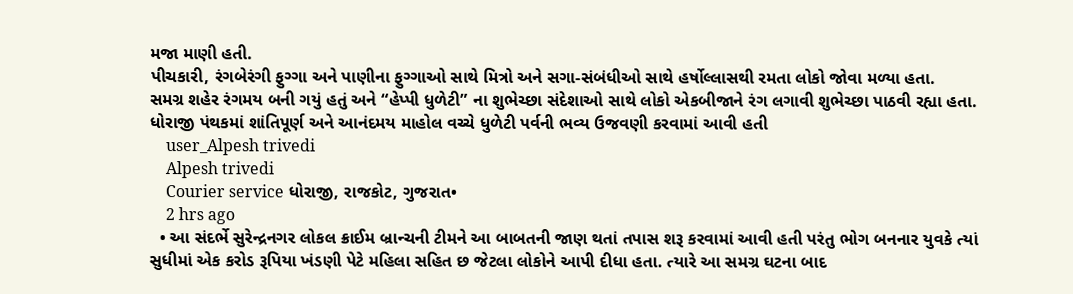મજા માણી હતી.
પીચકારી, રંગબેરંગી ફુગ્ગા અને પાણીના ફુગ્ગાઓ સાથે મિત્રો અને સગા-સંબંધીઓ સાથે હર્ષોલ્લાસથી રમતા લોકો જોવા મળ્યા હતા.
સમગ્ર શહેર રંગમય બની ગયું હતું અને “હેપ્પી ધુળેટી” ના શુભેચ્છા સંદેશાઓ સાથે લોકો એકબીજાને રંગ લગાવી શુભેચ્છા પાઠવી રહ્યા હતા.
ધોરાજી પંથકમાં શાંતિપૂર્ણ અને આનંદમય માહોલ વચ્ચે ધુળેટી પર્વની ભવ્ય ઉજવણી કરવામાં આવી હતી
    user_Alpesh trivedi
    Alpesh trivedi
    Courier service ધોરાજી, રાજકોટ, ગુજરાત•
    2 hrs ago
  • આ સંદર્ભે સુરેન્દ્રનગર લોકલ ક્રાઈમ બ્રાન્ચની ટીમને આ બાબતની જાણ થતાં તપાસ શરૂ કરવામાં આવી હતી પરંતુ ભોગ બનનાર યુવકે ત્યાં સુધીમાં એક કરોડ રૂપિયા ખંડણી પેટે મહિલા સહિત છ જેટલા લોકોને આપી દીધા હતા. ત્યારે આ સમગ્ર ઘટના બાદ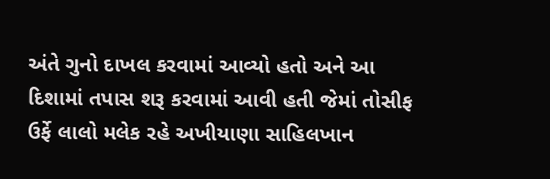અંતે ગુનો દાખલ કરવામાં આવ્યો હતો અને આ દિશામાં તપાસ શરૂ કરવામાં આવી હતી જેમાં તોસીફ ઉર્ફે લાલો મલેક રહે અખીયાણા સાહિલખાન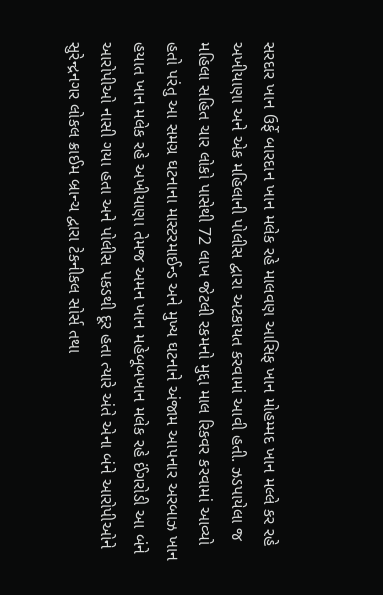સરદાર ખાન ઉર્ફે બારદાન ખાન મલેક રહે માલવણ આસિફ ખાન મોહમ્મદ ખાન મલ્લે કર રહે અખીયાણા અને એક મહિલાની પોલીસ દ્વારા અટકાયત કરવામાં આવી હતી. ઝડપાયેલા જ મહિલા સહિત ચાર લોકો પાસેથી 72 લાખ જેટલી રકમનો મુદ્દા માલ રિકવર કરવામાં આવ્યો હતો પરંતુ આ સમગ્ર ઘટનાના માસ્ટરમાઈન્ડ અને મુખ્ય ઘટનાને અંજામ આપનાર અરબાઝ ખાન હયાત ખાન મલેક રહે અખીયાણા તેમજ અમન ખાન મહેબૂબખાન મલેક રહે ઈંગરોડી આ બંને આરોપીઓ નાસી ગયા હતા અને પોલીસ પકડથી દૂર હતા ત્યારે અંતે એના બંને આરોપીઓને સુરેન્દ્રનગર લોકલ ક્રાઈમ બ્રાન્ચ દ્વારા ટેકનીકલ સોર્સ તથા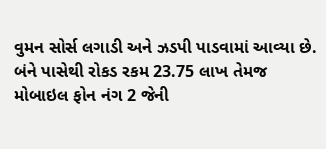વુમન સોર્સ લગાડી અને ઝડપી પાડવામાં આવ્યા છે. બંને પાસેથી રોકડ રકમ 23.75 લાખ તેમજ મોબાઇલ ફોન નંગ 2 જેની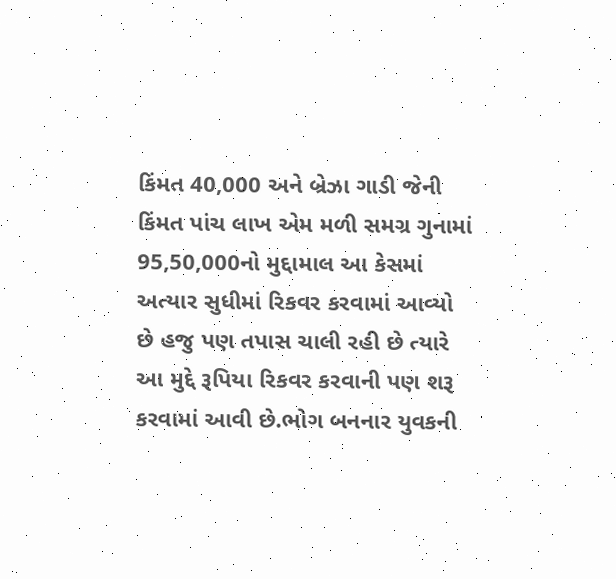કિંમત 40,000 અને બ્રેઝા ગાડી જેની કિંમત પાંચ લાખ એમ મળી સમગ્ર ગુનામાં 95,50,000નો મુદ્દામાલ આ કેસમાં અત્યાર સુધીમાં રિકવર કરવામાં આવ્યો છે હજુ પણ તપાસ ચાલી રહી છે ત્યારે આ મુદ્દે રૂપિયા રિકવર કરવાની પણ શરૂ કરવામાં આવી છે.ભોગ બનનાર યુવકની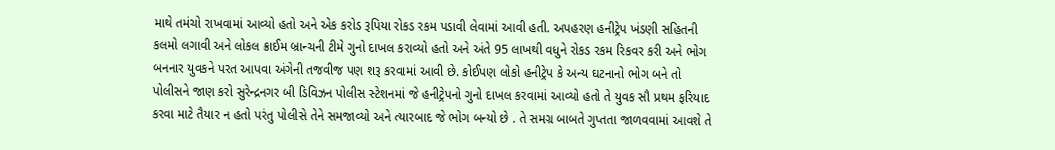માથે તમંચો રાખવામાં આવ્યો હતો અને એક કરોડ રૂપિયા રોકડ રકમ પડાવી લેવામાં આવી હતી. અપહરણ હનીટ્રેપ ખંડણી સહિતની કલમો લગાવી અને લોકલ ક્રાઈમ બ્રાન્ચની ટીમે ગુનો દાખલ કરાવ્યો હતો અને અંતે 95 લાખથી વધુને રોકડ રકમ રિકવર કરી અને ભોગ બનનાર યુવકને પરત આપવા અંગેની તજવીજ પણ શરૂ કરવામાં આવી છે. કોઈપણ લોકો હનીટ્રેપ કે અન્ય ઘટનાનો ભોગ બને તો પોલીસને જાણ કરો સુરેન્દ્રનગર બી ડિવિઝન પોલીસ સ્ટેશનમાં જે હનીટ્રેપનો ગુનો દાખલ કરવામાં આવ્યો હતો તે યુવક સૌ પ્રથમ ફરિયાદ કરવા માટે તૈયાર ન હતો પરંતુ પોલીસે તેને સમજાવ્યો અને ત્યારબાદ જે ભોગ બન્યો છે . તે સમગ્ર બાબતે ગુપ્તતા જાળવવામાં આવશે તે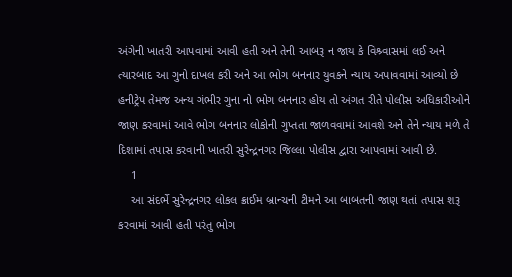અંગેની ખાતરી આપવામાં આવી હતી અને તેની આબરૂ ન જાય કે વિશ્ર્વાસમાં લઈ અને ત્યારબાદ આ ગુનો દાખલ કરી અને આ ભોગ બનનાર યુવકને ન્યાય અપાવવામાં આવ્યો છે હનીટ્રેપ તેમજ અન્ય ગંભીર ગુના નો ભોગ બનનાર હોય તો અંગત રીતે પોલીસ અધિકારીઓને જાણ કરવામાં આવે ભોગ બનનાર લોકોની ગુપ્તતા જાળવવામાં આવશે અને તેને ન્યાય મળે તે દિશામાં તપાસ કરવાની ખાતરી સુરેન્દ્રનગર જિલ્લા પોલીસ દ્વારા આપવામાં આવી છે.
    1
    આ સંદર્ભે સુરેન્દ્રનગર લોકલ ક્રાઈમ બ્રાન્ચની ટીમને આ બાબતની જાણ થતાં તપાસ શરૂ કરવામાં આવી હતી પરંતુ ભોગ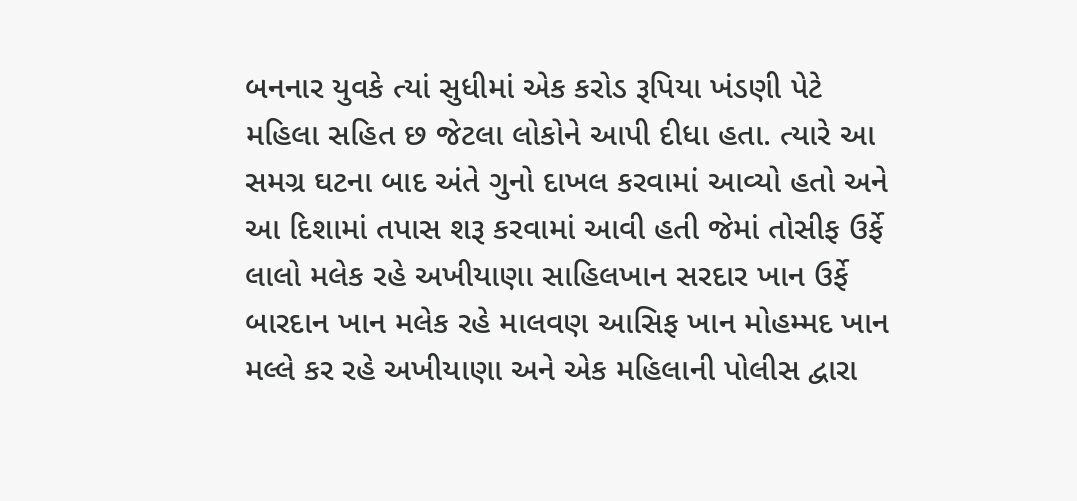બનનાર યુવકે ત્યાં સુધીમાં એક કરોડ રૂપિયા ખંડણી પેટે મહિલા સહિત છ જેટલા લોકોને આપી દીધા હતા. ત્યારે આ સમગ્ર ઘટના બાદ અંતે ગુનો દાખલ કરવામાં આવ્યો હતો અને આ દિશામાં તપાસ શરૂ કરવામાં આવી હતી જેમાં તોસીફ ઉર્ફે લાલો મલેક રહે અખીયાણા સાહિલખાન સરદાર ખાન ઉર્ફે બારદાન ખાન મલેક રહે માલવણ આસિફ ખાન મોહમ્મદ ખાન મલ્લે કર રહે અખીયાણા અને એક મહિલાની પોલીસ દ્વારા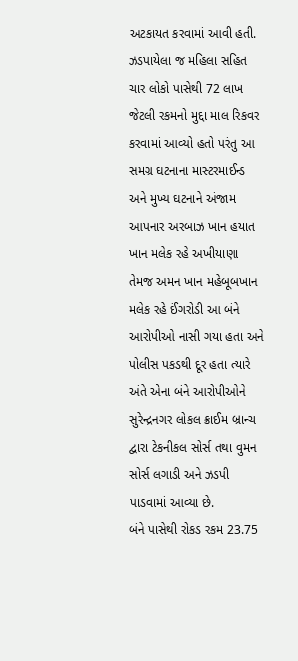અટકાયત કરવામાં આવી હતી. ઝડપાયેલા જ મહિલા સહિત ચાર લોકો પાસેથી 72 લાખ જેટલી રકમનો મુદ્દા માલ રિકવર કરવામાં આવ્યો હતો પરંતુ આ સમગ્ર ઘટનાના માસ્ટરમાઈન્ડ અને મુખ્ય ઘટનાને અંજામ આપનાર અરબાઝ ખાન હયાત ખાન મલેક રહે અખીયાણા તેમજ અમન ખાન મહેબૂબખાન મલેક રહે ઈંગરોડી આ બંને આરોપીઓ નાસી ગયા હતા અને પોલીસ પકડથી દૂર હતા ત્યારે અંતે એના બંને આરોપીઓને સુરેન્દ્રનગર લોકલ ક્રાઈમ બ્રાન્ચ દ્વારા ટેકનીકલ સોર્સ તથા વુમન સોર્સ લગાડી અને ઝડપી પાડવામાં આવ્યા છે.
બંને પાસેથી રોકડ રકમ 23.75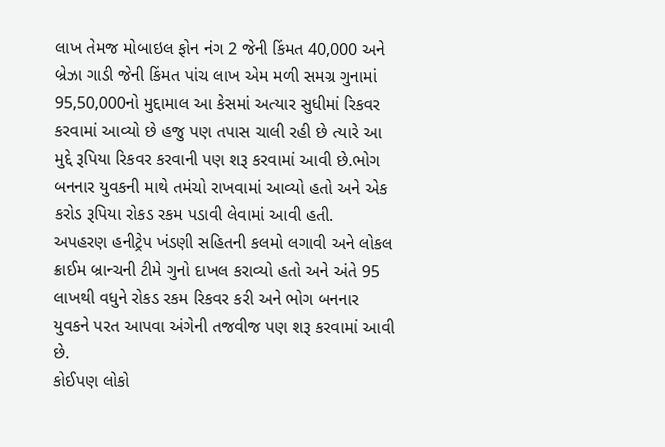લાખ તેમજ મોબાઇલ ફોન નંગ 2 જેની કિંમત 40,000 અને બ્રેઝા ગાડી જેની કિંમત પાંચ લાખ એમ મળી સમગ્ર ગુનામાં 95,50,000નો મુદ્દામાલ આ કેસમાં અત્યાર સુધીમાં રિકવર કરવામાં આવ્યો છે હજુ પણ તપાસ ચાલી રહી છે ત્યારે આ મુદ્દે રૂપિયા રિકવર કરવાની પણ શરૂ કરવામાં આવી છે.ભોગ બનનાર યુવકની માથે તમંચો રાખવામાં આવ્યો હતો અને એક કરોડ રૂપિયા રોકડ રકમ પડાવી લેવામાં આવી હતી.
અપહરણ હનીટ્રેપ ખંડણી સહિતની કલમો લગાવી અને લોકલ ક્રાઈમ બ્રાન્ચની ટીમે ગુનો દાખલ કરાવ્યો હતો અને અંતે 95 લાખથી વધુને રોકડ રકમ રિકવર કરી અને ભોગ બનનાર યુવકને પરત આપવા અંગેની તજવીજ પણ શરૂ કરવામાં આવી છે.
કોઈપણ લોકો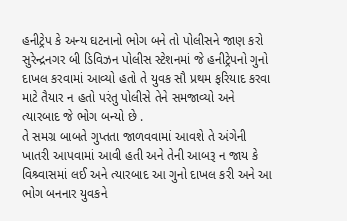હનીટ્રેપ કે અન્ય ઘટનાનો ભોગ બને તો પોલીસને જાણ કરો
સુરેન્દ્રનગર બી ડિવિઝન પોલીસ સ્ટેશનમાં જે હનીટ્રેપનો ગુનો દાખલ કરવામાં આવ્યો હતો તે યુવક સૌ પ્રથમ ફરિયાદ કરવા માટે તૈયાર ન હતો પરંતુ પોલીસે તેને સમજાવ્યો અને ત્યારબાદ જે ભોગ બન્યો છે .
તે સમગ્ર બાબતે ગુપ્તતા જાળવવામાં આવશે તે અંગેની ખાતરી આપવામાં આવી હતી અને તેની આબરૂ ન જાય કે વિશ્ર્વાસમાં લઈ અને ત્યારબાદ આ ગુનો દાખલ કરી અને આ ભોગ બનનાર યુવકને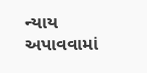ન્યાય અપાવવામાં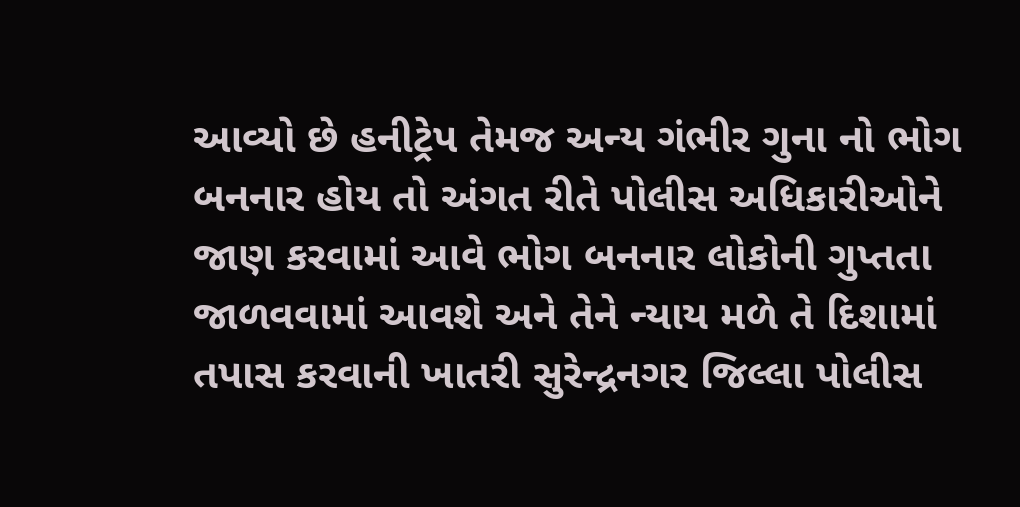આવ્યો છે હનીટ્રેપ તેમજ અન્ય ગંભીર ગુના નો ભોગ બનનાર હોય તો અંગત રીતે પોલીસ અધિકારીઓને જાણ કરવામાં આવે ભોગ બનનાર લોકોની ગુપ્તતા જાળવવામાં આવશે અને તેને ન્યાય મળે તે દિશામાં તપાસ કરવાની ખાતરી સુરેન્દ્રનગર જિલ્લા પોલીસ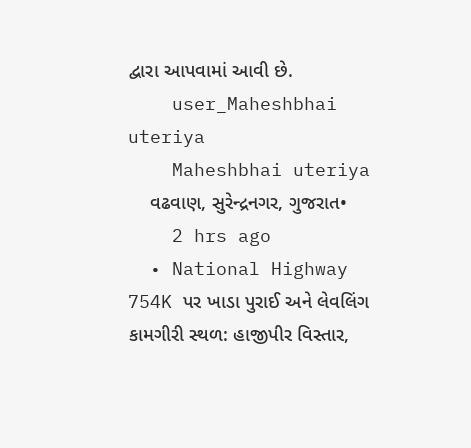દ્વારા આપવામાં આવી છે.
    user_Maheshbhai uteriya
    Maheshbhai uteriya
    વઢવાણ, સુરેન્દ્રનગર, ગુજરાત•
    2 hrs ago
  • National Highway 754K પર ખાડા પુરાઈ અને લેવલિંગ કામગીરી સ્થળ: હાજીપીર વિસ્તાર,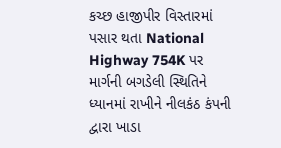કચ્છ હાજીપીર વિસ્તારમાં પસાર થતા National Highway 754K પર માર્ગની બગડેલી સ્થિતિને ધ્યાનમાં રાખીને નીલકંઠ કંપની દ્વારા ખાડા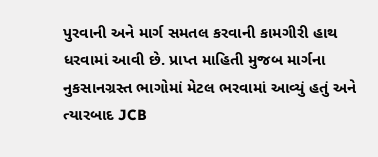પુરવાની અને માર્ગ સમતલ કરવાની કામગીરી હાથ ધરવામાં આવી છે. પ્રાપ્ત માહિતી મુજબ માર્ગના નુકસાનગ્રસ્ત ભાગોમાં મેટલ ભરવામાં આવ્યું હતું અને ત્યારબાદ JCB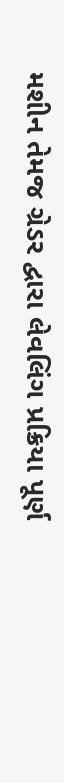મશીન તેમજ ગ્રેડર દ્વારા લેવલિંગ પ્રક્રિયા પૂર્ણ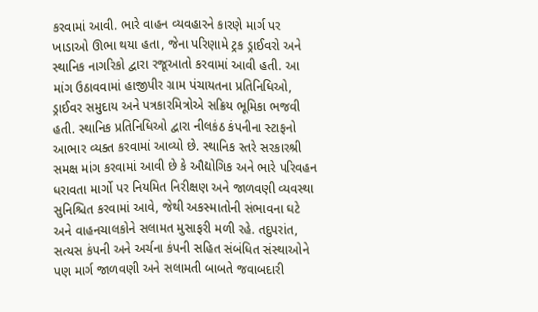કરવામાં આવી. ભારે વાહન વ્યવહારને કારણે માર્ગ પર ખાડાઓ ઊભા થયા હતા, જેના પરિણામે ટ્રક ડ્રાઈવરો અને સ્થાનિક નાગરિકો દ્વારા રજૂઆતો કરવામાં આવી હતી. આ માંગ ઉઠાવવામાં હાજીપીર ગ્રામ પંચાયતના પ્રતિનિધિઓ, ડ્રાઈવર સમુદાય અને પત્રકારમિત્રોએ સક્રિય ભૂમિકા ભજવી હતી. સ્થાનિક પ્રતિનિધિઓ દ્વારા નીલકંઠ કંપનીના સ્ટાફનો આભાર વ્યક્ત કરવામાં આવ્યો છે. સ્થાનિક સ્તરે સરકારશ્રી સમક્ષ માંગ કરવામાં આવી છે કે ઔદ્યોગિક અને ભારે પરિવહન ધરાવતા માર્ગો પર નિયમિત નિરીક્ષણ અને જાળવણી વ્યવસ્થા સુનિશ્ચિત કરવામાં આવે, જેથી અકસ્માતોની સંભાવના ઘટે અને વાહનચાલકોને સલામત મુસાફરી મળી રહે. તદુપરાંત, સત્યસ કંપની અને અર્ચના કંપની સહિત સંબંધિત સંસ્થાઓને પણ માર્ગ જાળવણી અને સલામતી બાબતે જવાબદારી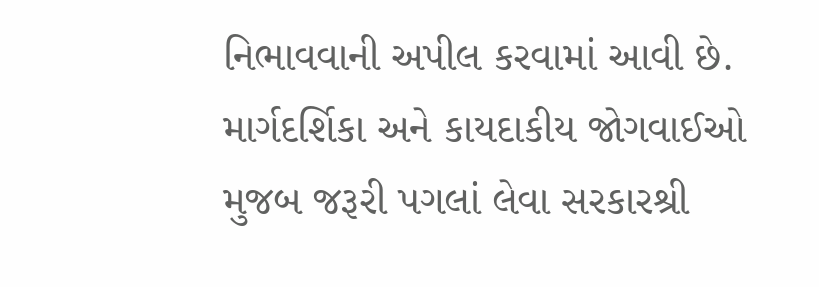નિભાવવાની અપીલ કરવામાં આવી છે. માર્ગદર્શિકા અને કાયદાકીય જોગવાઈઓ મુજબ જરૂરી પગલાં લેવા સરકારશ્રી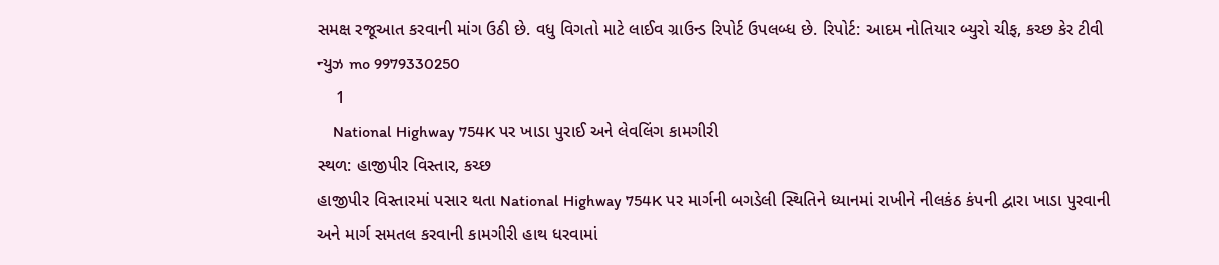સમક્ષ રજૂઆત કરવાની માંગ ઉઠી છે. વધુ વિગતો માટે લાઈવ ગ્રાઉન્ડ રિપોર્ટ ઉપલબ્ધ છે. રિપોર્ટ: આદમ નોતિયાર બ્યુરો ચીફ, કચ્છ કેર ટીવી ન્યુઝ mo 9979330250
    1
    National Highway 754K પર ખાડા પુરાઈ અને લેવલિંગ કામગીરી
સ્થળ: હાજીપીર વિસ્તાર, કચ્છ
હાજીપીર વિસ્તારમાં પસાર થતા National Highway 754K પર માર્ગની બગડેલી સ્થિતિને ધ્યાનમાં રાખીને નીલકંઠ કંપની દ્વારા ખાડા પુરવાની અને માર્ગ સમતલ કરવાની કામગીરી હાથ ધરવામાં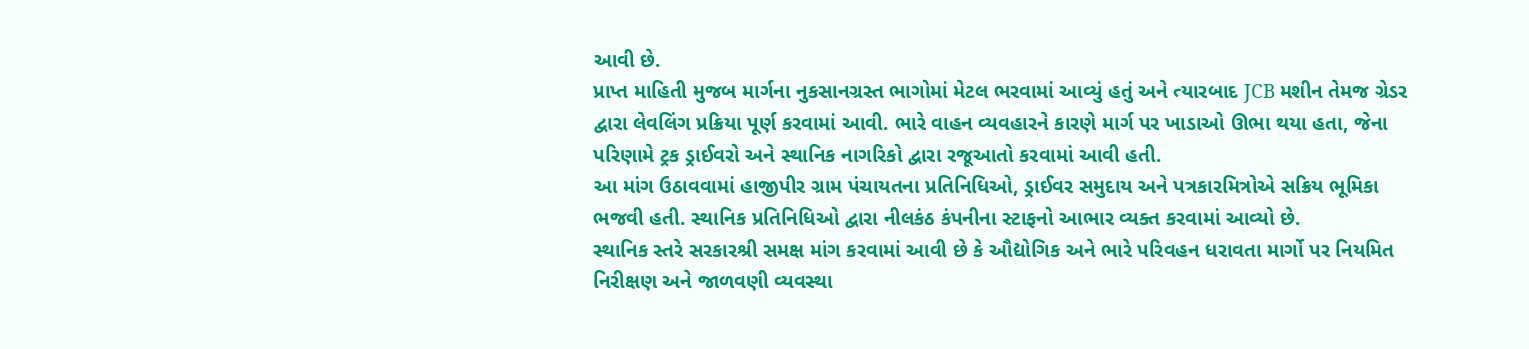આવી છે.
પ્રાપ્ત માહિતી મુજબ માર્ગના નુકસાનગ્રસ્ત ભાગોમાં મેટલ ભરવામાં આવ્યું હતું અને ત્યારબાદ JCB મશીન તેમજ ગ્રેડર દ્વારા લેવલિંગ પ્રક્રિયા પૂર્ણ કરવામાં આવી. ભારે વાહન વ્યવહારને કારણે માર્ગ પર ખાડાઓ ઊભા થયા હતા, જેના પરિણામે ટ્રક ડ્રાઈવરો અને સ્થાનિક નાગરિકો દ્વારા રજૂઆતો કરવામાં આવી હતી.
આ માંગ ઉઠાવવામાં હાજીપીર ગ્રામ પંચાયતના પ્રતિનિધિઓ, ડ્રાઈવર સમુદાય અને પત્રકારમિત્રોએ સક્રિય ભૂમિકા ભજવી હતી. સ્થાનિક પ્રતિનિધિઓ દ્વારા નીલકંઠ કંપનીના સ્ટાફનો આભાર વ્યક્ત કરવામાં આવ્યો છે.
સ્થાનિક સ્તરે સરકારશ્રી સમક્ષ માંગ કરવામાં આવી છે કે ઔદ્યોગિક અને ભારે પરિવહન ધરાવતા માર્ગો પર નિયમિત નિરીક્ષણ અને જાળવણી વ્યવસ્થા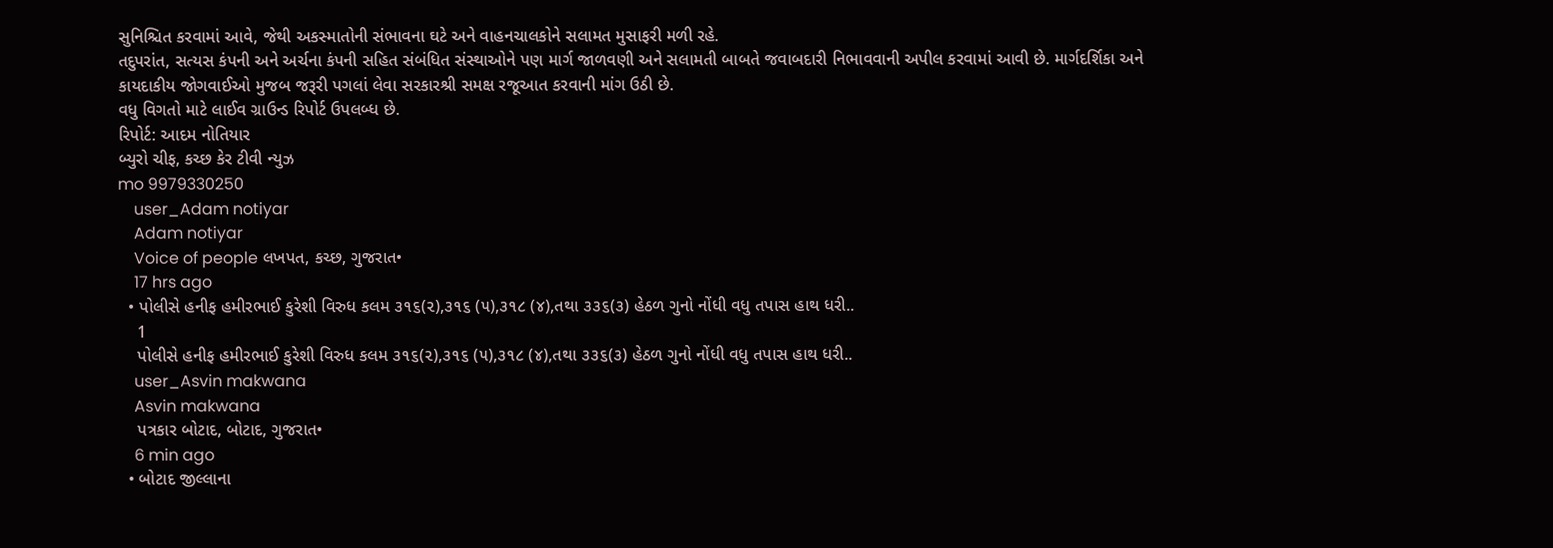સુનિશ્ચિત કરવામાં આવે, જેથી અકસ્માતોની સંભાવના ઘટે અને વાહનચાલકોને સલામત મુસાફરી મળી રહે.
તદુપરાંત, સત્યસ કંપની અને અર્ચના કંપની સહિત સંબંધિત સંસ્થાઓને પણ માર્ગ જાળવણી અને સલામતી બાબતે જવાબદારી નિભાવવાની અપીલ કરવામાં આવી છે. માર્ગદર્શિકા અને કાયદાકીય જોગવાઈઓ મુજબ જરૂરી પગલાં લેવા સરકારશ્રી સમક્ષ રજૂઆત કરવાની માંગ ઉઠી છે.
વધુ વિગતો માટે લાઈવ ગ્રાઉન્ડ રિપોર્ટ ઉપલબ્ધ છે.
રિપોર્ટ: આદમ નોતિયાર
બ્યુરો ચીફ, કચ્છ કેર ટીવી ન્યુઝ
mo 9979330250
    user_Adam notiyar
    Adam notiyar
    Voice of people લખપત, કચ્છ, ગુજરાત•
    17 hrs ago
  • પોલીસે હનીફ હમીરભાઈ કુરેશી વિરુધ કલમ ૩૧૬(૨),૩૧૬ (૫),૩૧૮ (૪),તથા ૩૩૬(૩) હેઠળ ગુનો નોંધી વધુ તપાસ હાથ ધરી..
    1
    પોલીસે હનીફ હમીરભાઈ કુરેશી વિરુધ કલમ ૩૧૬(૨),૩૧૬ (૫),૩૧૮ (૪),તથા ૩૩૬(૩) હેઠળ ગુનો નોંધી વધુ તપાસ હાથ ધરી..
    user_Asvin makwana
    Asvin makwana
    પત્રકાર બોટાદ, બોટાદ, ગુજરાત•
    6 min ago
  • બોટાદ જીલ્લાના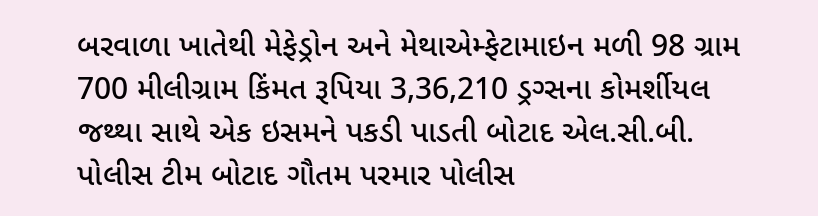બરવાળા ખાતેથી મેફેડ્રોન અને મેથાએમ્ફેટામાઇન મળી 98 ગ્રામ 700 મીલીગ્રામ કિંમત રૂપિયા 3,36,210 ડ્રગ્સના કોમર્શીયલ જથ્થા સાથે એક ઇસમને પકડી પાડતી બોટાદ એલ.સી.બી. પોલીસ ટીમ બોટાદ ગૌતમ પરમાર પોલીસ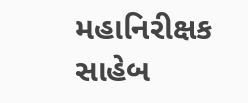મહાનિરીક્ષક સાહેબ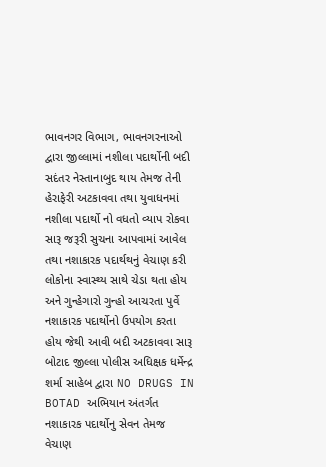ભાવનગર વિભાગ, ભાવનગરનાઓ દ્વારા જીલ્લામાં નશીલા પદાર્થોની બદી સદંતર નેસ્તાનાબુદ થાય તેમજ તેની હેરાફેરી અટકાવવા તથા યુવાધનમાં નશીલા પદાર્થો નો વધતો વ્યાપ રોકવા સારૂ જરૂરી સુચના આપવામાં આવેલ તથા નશાકારક પદાર્થથનું વેચાણ કરી લોકોના સ્વાસ્થ્ય સાથે ચેડા થતા હોય અને ગુન્હેગારો ગુન્હો આચરતા પુર્વે નશાકારક પદાર્થોનો ઉપયોગ કરતા હોય જેથી આવી બદી અટકાવવા સારૂ બોટાદ જીલ્લા પોલીસ અધિક્ષક ધર્મેન્દ્ર શર્મા સાહેબ દ્વારા NO DRUGS IN BOTAD અભિયાન અંતર્ગત નશાકારક પદાર્થોનુ સેવન તેમજ વેચાણ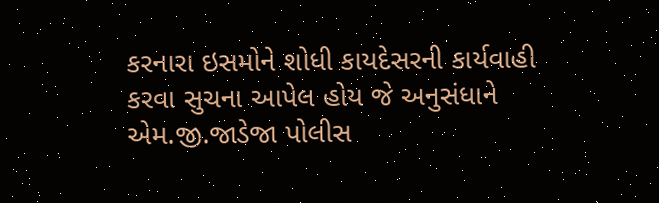કરનારા ઇસમોને શોધી કાયદેસરની કાર્યવાહી કરવા સુચના આપેલ હોય જે અનુસંધાને એમ.જી.જાડેજા પોલીસ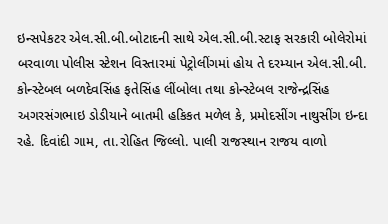ઇન્સપેકટર એલ.સી.બી.બોટાદની સાથે એલ.સી.બી.સ્ટાફ સરકારી બોલેરોમાં બરવાળા પોલીસ સ્ટેશન વિસ્તારમાં પેટ્રોલીંગમાં હોય તે દરમ્યાન એલ.સી.બી. કોન્સ્ટેબલ બળદેવસિંહ ફતેસિંહ લીંબોલા તથા કોન્સ્ટેબલ રાજેન્દ્રસિંહ અગરસંગભાઇ ડોડીયાને બાતમી હકિકત મળેલ કે, પ્રમોદસીંગ નાથુસીંગ ઇન્દા રહે. દિવાંદી ગામ, તા.રોહિત જિલ્લો. પાલી રાજસ્થાન રાજય વાળો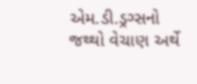એમ.ડી.ડ્રગ્સનો જથ્થો વેચાણ અર્થે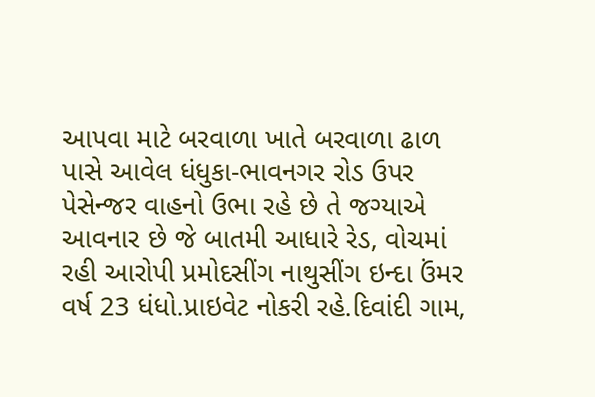આપવા માટે બરવાળા ખાતે બરવાળા ઢાળ પાસે આવેલ ધંધુકા-ભાવનગર રોડ ઉપર પેસેન્જર વાહનો ઉભા રહે છે તે જગ્યાએ આવનાર છે જે બાતમી આધારે રેડ, વોચમાં રહી આરોપી પ્રમોદસીંગ નાથુસીંગ ઇન્દા ઉંમર વર્ષ 23 ધંધો.પ્રાઇવેટ નોકરી રહે.દિવાંદી ગામ,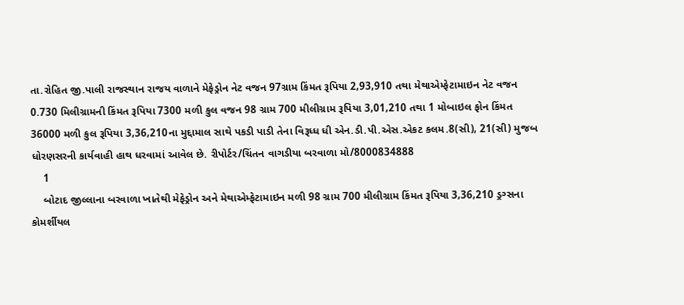તા.રોહિત જી.પાલી રાજસ્થાન રાજય વાળાને મેફેડ્રોન નેટ વજન 97ગ્રામ કિંમત રૂપિયા 2,93,910 તથા મેથાએમ્ફેટામાઇન નેટ વજન 0.730 મિલીગ્રામની કિંમત રૂપિયા 7300 મળી કુલ વજન 98 ગ્રામ 700 મીલીગ્રામ રૂપિયા 3,01,210 તથા 1 મોબાઇલ ફોન કિંમત 36000 મળી કુલ રૂપિયા 3,36,210ના મુદ્દામાલ સાથે પકડી પાડી તેના વિરૂધ્ધ ધી એન.ડી.પી.એસ.એકટ કલમ.8(સી), 21(સી) મુજબ ધોરણસરની કાર્યવાહી હાથ ધરવામાં આવેલ છે. રીપોર્ટર/ચિંતન વાગડીયા બરવાળા મો/8000834888
    1
    બોટાદ જીલ્લાના બરવાળા ખાતેથી મેફેડ્રોન અને મેથાએમ્ફેટામાઇન મળી 98 ગ્રામ 700 મીલીગ્રામ કિંમત રૂપિયા 3,36,210 ડ્રગ્સના કોમર્શીયલ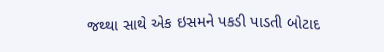જથ્થા સાથે એક ઇસમને પકડી પાડતી બોટાદ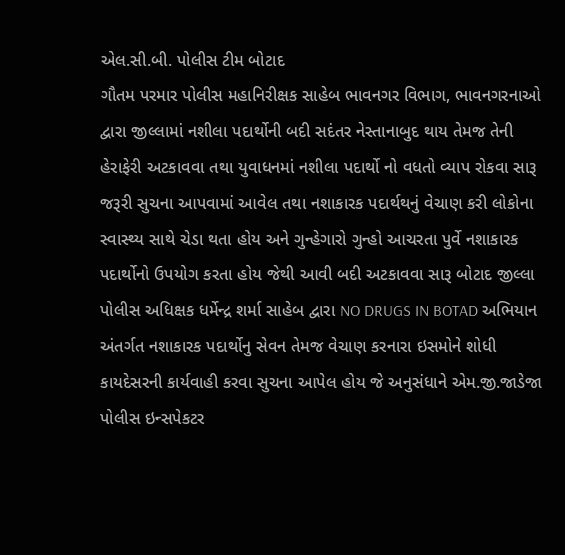એલ.સી.બી. પોલીસ ટીમ બોટાદ
ગૌતમ પરમાર પોલીસ મહાનિરીક્ષક સાહેબ ભાવનગર વિભાગ, ભાવનગરનાઓ દ્વારા જીલ્લામાં નશીલા પદાર્થોની બદી સદંતર નેસ્તાનાબુદ થાય તેમજ તેની હેરાફેરી અટકાવવા તથા યુવાધનમાં નશીલા પદાર્થો નો વધતો વ્યાપ રોકવા સારૂ જરૂરી સુચના આપવામાં આવેલ તથા નશાકારક પદાર્થથનું વેચાણ કરી લોકોના સ્વાસ્થ્ય સાથે ચેડા થતા હોય અને ગુન્હેગારો ગુન્હો આચરતા પુર્વે નશાકારક પદાર્થોનો ઉપયોગ કરતા હોય જેથી આવી બદી અટકાવવા સારૂ બોટાદ જીલ્લા પોલીસ અધિક્ષક ધર્મેન્દ્ર શર્મા સાહેબ દ્વારા NO DRUGS IN BOTAD અભિયાન અંતર્ગત નશાકારક પદાર્થોનુ સેવન તેમજ વેચાણ કરનારા ઇસમોને શોધી કાયદેસરની કાર્યવાહી કરવા સુચના આપેલ હોય જે અનુસંધાને એમ.જી.જાડેજા પોલીસ ઇન્સપેકટર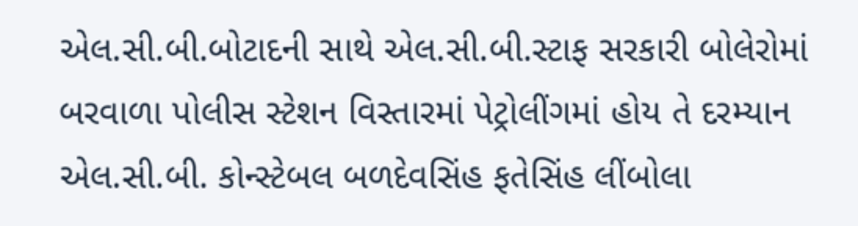એલ.સી.બી.બોટાદની સાથે એલ.સી.બી.સ્ટાફ સરકારી બોલેરોમાં બરવાળા પોલીસ સ્ટેશન વિસ્તારમાં પેટ્રોલીંગમાં હોય તે દરમ્યાન એલ.સી.બી. કોન્સ્ટેબલ બળદેવસિંહ ફતેસિંહ લીંબોલા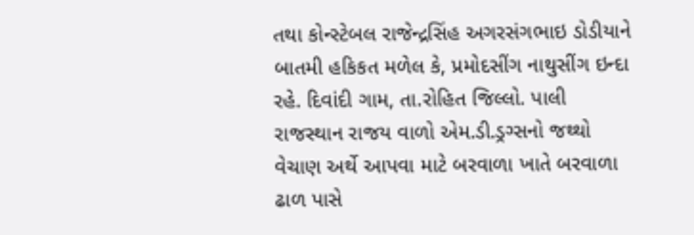તથા કોન્સ્ટેબલ રાજેન્દ્રસિંહ અગરસંગભાઇ ડોડીયાને બાતમી હકિકત મળેલ કે, પ્રમોદસીંગ નાથુસીંગ ઇન્દા રહે. દિવાંદી ગામ, તા.રોહિત જિલ્લો. પાલી રાજસ્થાન રાજય વાળો એમ.ડી.ડ્રગ્સનો જથ્થો વેચાણ અર્થે આપવા માટે બરવાળા ખાતે બરવાળા ઢાળ પાસે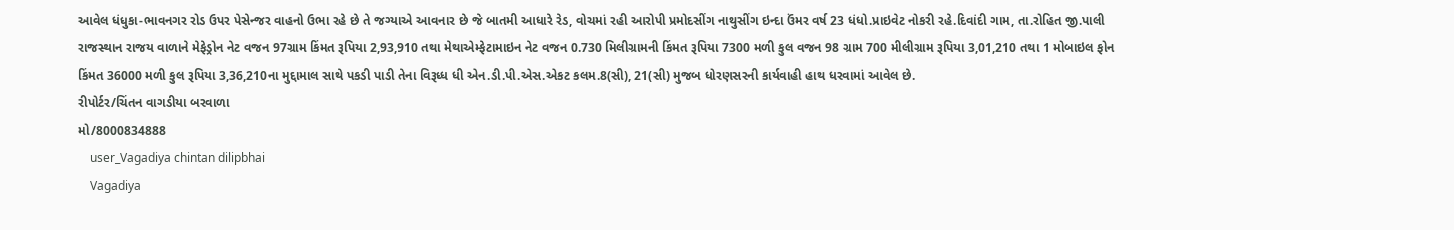આવેલ ધંધુકા-ભાવનગર રોડ ઉપર પેસેન્જર વાહનો ઉભા રહે છે તે જગ્યાએ આવનાર છે જે બાતમી આધારે રેડ, વોચમાં રહી આરોપી પ્રમોદસીંગ નાથુસીંગ ઇન્દા ઉંમર વર્ષ 23 ધંધો.પ્રાઇવેટ નોકરી રહે.દિવાંદી ગામ, તા.રોહિત જી.પાલી રાજસ્થાન રાજય વાળાને મેફેડ્રોન નેટ વજન 97ગ્રામ કિંમત રૂપિયા 2,93,910 તથા મેથાએમ્ફેટામાઇન નેટ વજન 0.730 મિલીગ્રામની કિંમત રૂપિયા 7300 મળી કુલ વજન 98 ગ્રામ 700 મીલીગ્રામ રૂપિયા 3,01,210 તથા 1 મોબાઇલ ફોન કિંમત 36000 મળી કુલ રૂપિયા 3,36,210ના મુદ્દામાલ સાથે પકડી પાડી તેના વિરૂધ્ધ ધી એન.ડી.પી.એસ.એકટ કલમ.8(સી), 21(સી) મુજબ ધોરણસરની કાર્યવાહી હાથ ધરવામાં આવેલ છે.
રીપોર્ટર/ચિંતન વાગડીયા બરવાળા
મો/8000834888
    user_Vagadiya chintan dilipbhai
    Vagadiya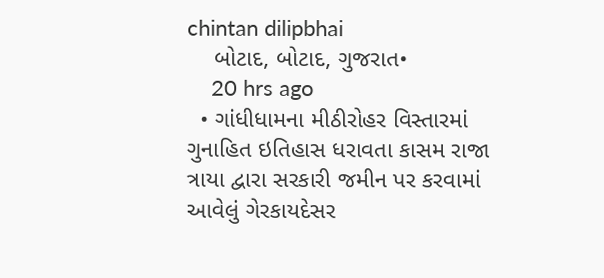chintan dilipbhai
    બોટાદ, બોટાદ, ગુજરાત•
    20 hrs ago
  • ગાંધીધામના મીઠીરોહર વિસ્તારમાં ગુનાહિત ઇતિહાસ ધરાવતા કાસમ રાજા ત્રાયા દ્વારા સરકારી જમીન પર કરવામાં આવેલું ગેરકાયદેસર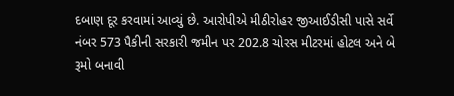દબાણ દૂર કરવામાં આવ્યું છે. આરોપીએ મીઠીરોહર જીઆઈડીસી પાસે સર્વે નંબર 573 પૈકીની સરકારી જમીન પર 202.8 ચોરસ મીટરમાં હોટલ અને બે રૂમો બનાવી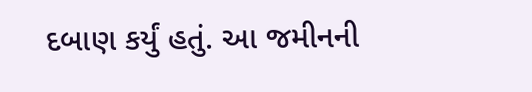દબાણ કર્યું હતું. આ જમીનની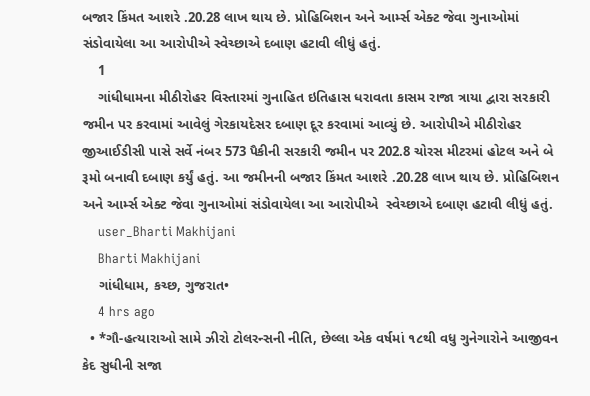બજાર કિંમત આશરે .20.28 લાખ થાય છે. પ્રોહિબિશન અને આર્મ્સ એક્ટ જેવા ગુનાઓમાં સંડોવાયેલા આ આરોપીએ સ્વેચ્છાએ દબાણ હટાવી લીધું હતું.
    1
    ગાંધીધામના મીઠીરોહર વિસ્તારમાં ગુનાહિત ઇતિહાસ ધરાવતા કાસમ રાજા ત્રાયા દ્વારા સરકારી જમીન પર કરવામાં આવેલું ગેરકાયદેસર દબાણ દૂર કરવામાં આવ્યું છે. આરોપીએ મીઠીરોહર જીઆઈડીસી પાસે સર્વે નંબર 573 પૈકીની સરકારી જમીન પર 202.8 ચોરસ મીટરમાં હોટલ અને બે રૂમો બનાવી દબાણ કર્યું હતું. આ જમીનની બજાર કિંમત આશરે .20.28 લાખ થાય છે. પ્રોહિબિશન અને આર્મ્સ એક્ટ જેવા ગુનાઓમાં સંડોવાયેલા આ આરોપીએ  સ્વેચ્છાએ દબાણ હટાવી લીધું હતું.
    user_Bharti Makhijani
    Bharti Makhijani
    ગાંધીધામ, કચ્છ, ગુજરાત•
    4 hrs ago
  • *ગૌ-હત્યારાઓ સામે ઝીરો ટોલરન્સની નીતિ, છેલ્લા એક વર્ષમાં ૧૮થી વધુ ગુનેગારોને આજીવન કેદ સુધીની સજા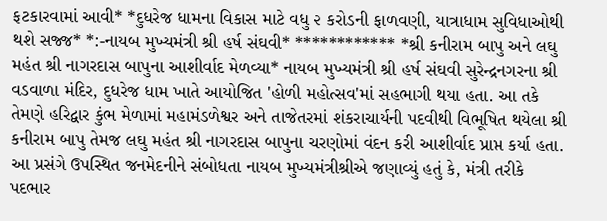ફટકારવામાં આવી* *દુધરેજ ધામના વિકાસ માટે વધુ ૨ કરોડની ફાળવણી, યાત્રાધામ સુવિધાઓથી થશે સજ્જ* *:-નાયબ મુખ્યમંત્રી શ્રી હર્ષ સંઘવી* ************ *શ્રી કનીરામ બાપુ અને લઘુ મહંત શ્રી નાગરદાસ બાપુના આશીર્વાદ મેળવ્યા* નાયબ મુખ્યમંત્રી શ્રી હર્ષ સંઘવી સુરેન્દ્રનગરના શ્રી વડવાળા મંદિર, દુધરેજ ધામ ખાતે આયોજિત 'હોળી મહોત્સવ'માં સહભાગી થયા હતા. આ તકે તેમણે હરિદ્વાર કુંભ મેળામાં મહામંડળેશ્વર અને તાજેતરમાં શંકરાચાર્યની પદવીથી વિભૂષિત થયેલા શ્રી કનીરામ બાપુ તેમજ લઘુ મહંત શ્રી નાગરદાસ બાપુના ચરણોમાં વંદન કરી આશીર્વાદ પ્રાપ્ત કર્યા હતા. આ પ્રસંગે ઉપસ્થિત જનમેદનીને સંબોધતા નાયબ મુખ્યમંત્રીશ્રીએ જણાવ્યું હતું કે, મંત્રી તરીકે પદભાર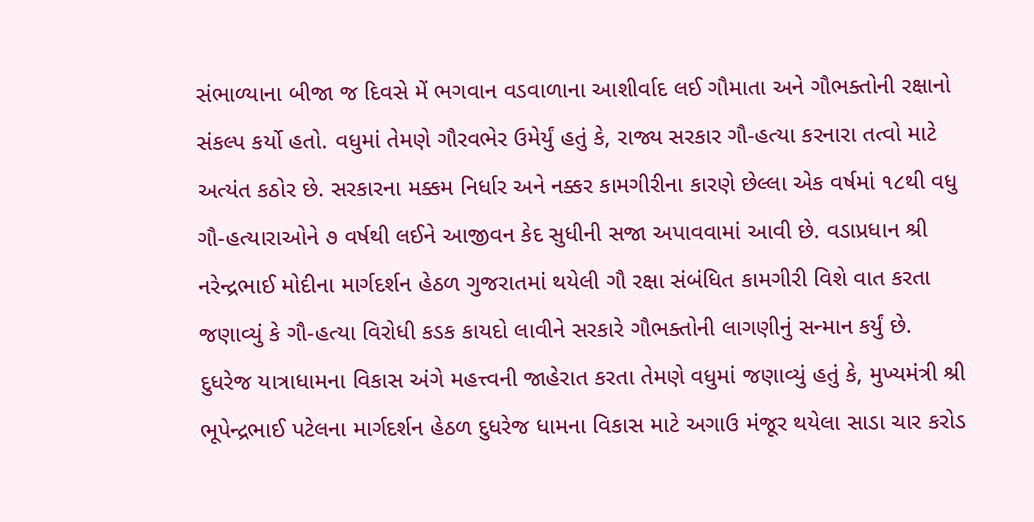સંભાળ્યાના બીજા જ દિવસે મેં ભગવાન વડવાળાના આશીર્વાદ લઈ ગૌમાતા અને ગૌભક્તોની રક્ષાનો સંકલ્પ કર્યો હતો. વધુમાં તેમણે ગૌરવભેર ઉમેર્યું હતું કે, રાજ્ય સરકાર ગૌ-હત્યા કરનારા તત્વો માટે અત્યંત કઠોર છે. સરકારના મક્કમ નિર્ધાર અને નક્કર કામગીરીના કારણે છેલ્લા એક વર્ષમાં ૧૮થી વધુ ગૌ-હત્યારાઓને ૭ વર્ષથી લઈને આજીવન કેદ સુધીની સજા અપાવવામાં આવી છે. વડાપ્રધાન શ્રી નરેન્દ્રભાઈ મોદીના માર્ગદર્શન હેઠળ ગુજરાતમાં થયેલી ગૌ રક્ષા સંબંધિત કામગીરી વિશે વાત કરતા જણાવ્યું કે ગૌ-હત્યા વિરોધી કડક કાયદો લાવીને સરકારે ગૌભક્તોની લાગણીનું સન્માન કર્યું છે. દુધરેજ યાત્રાધામના વિકાસ અંગે મહત્ત્વની જાહેરાત કરતા તેમણે વધુમાં જણાવ્યું હતું કે, મુખ્યમંત્રી શ્રી ભૂપેન્દ્રભાઈ પટેલના માર્ગદર્શન હેઠળ દુધરેજ ધામના વિકાસ માટે અગાઉ મંજૂર થયેલા સાડા ચાર કરોડ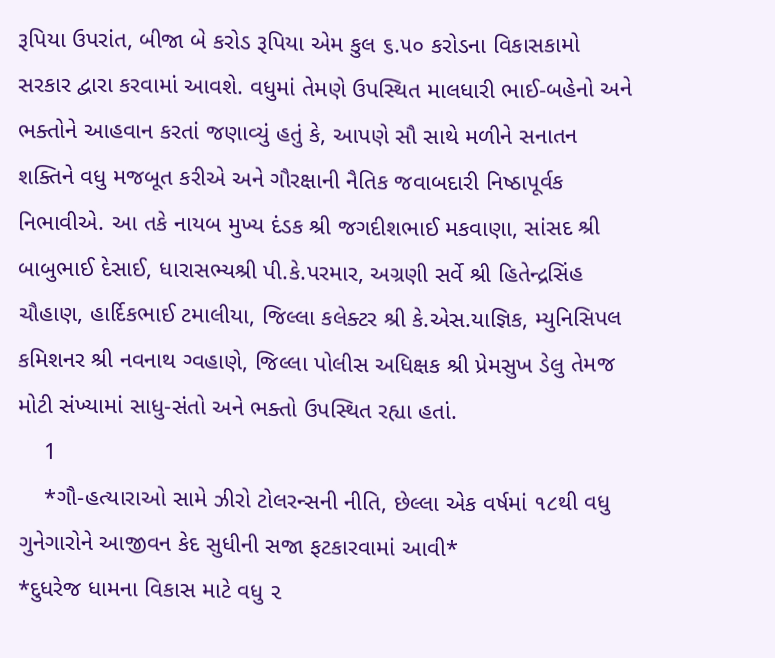રૂપિયા ઉપરાંત, બીજા બે કરોડ રૂપિયા એમ કુલ ૬.૫૦ કરોડના વિકાસકામો સરકાર દ્વારા કરવામાં આવશે. વધુમાં તેમણે ઉપસ્થિત માલધારી ભાઈ-બહેનો અને ભક્તોને આહવાન કરતાં જણાવ્યું હતું કે, આપણે સૌ સાથે મળીને સનાતન શક્તિને વધુ મજબૂત કરીએ અને ગૌરક્ષાની નૈતિક જવાબદારી નિષ્ઠાપૂર્વક નિભાવીએ. આ તકે નાયબ મુખ્ય દંડક શ્રી જગદીશભાઈ મકવાણા, સાંસદ શ્રી બાબુભાઈ દેસાઈ, ધારાસભ્યશ્રી પી.કે.પરમાર, અગ્રણી સર્વે શ્રી હિતેન્દ્રસિંહ ચૌહાણ, હાર્દિકભાઈ ટમાલીયા, જિલ્લા કલેક્ટર શ્રી કે.એસ.યાજ્ઞિક, મ્યુનિસિપલ કમિશનર શ્રી નવનાથ ગ્વહાણે, જિલ્લા પોલીસ અધિક્ષક શ્રી પ્રેમસુખ ડેલુ તેમજ મોટી સંખ્યામાં સાધુ-સંતો અને ભક્તો ઉપસ્થિત રહ્યા હતાં.
    1
    *ગૌ-હત્યારાઓ સામે ઝીરો ટોલરન્સની નીતિ, છેલ્લા એક વર્ષમાં ૧૮થી વધુ ગુનેગારોને આજીવન કેદ સુધીની સજા ફટકારવામાં આવી*
*દુધરેજ ધામના વિકાસ માટે વધુ ૨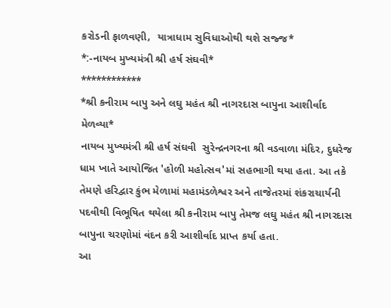કરોડની ફાળવણી,  યાત્રાધામ સુવિધાઓથી થશે સજ્જ*
*:-નાયબ મુખ્યમંત્રી શ્રી હર્ષ સંઘવી*
************
*શ્રી કનીરામ બાપુ અને લઘુ મહંત શ્રી નાગરદાસ બાપુના આશીર્વાદ મેળવ્યા*
નાયબ મુખ્યમંત્રી શ્રી હર્ષ સંઘવી  સુરેન્દ્રનગરના શ્રી વડવાળા મંદિર, દુધરેજ ધામ ખાતે આયોજિત 'હોળી મહોત્સવ'માં સહભાગી થયા હતા. આ તકે તેમણે હરિદ્વાર કુંભ મેળામાં મહામંડળેશ્વર અને તાજેતરમાં શંકરાચાર્યની પદવીથી વિભૂષિત થયેલા શ્રી કનીરામ બાપુ તેમજ લઘુ મહંત શ્રી નાગરદાસ બાપુના ચરણોમાં વંદન કરી આશીર્વાદ પ્રાપ્ત કર્યા હતા.
આ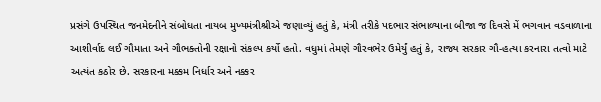પ્રસંગે ઉપસ્થિત જનમેદનીને સંબોધતા નાયબ મુખ્યમંત્રીશ્રીએ જણાવ્યું હતું કે, મંત્રી તરીકે પદભાર સંભાળ્યાના બીજા જ દિવસે મેં ભગવાન વડવાળાના આશીર્વાદ લઈ ગૌમાતા અને ગૌભક્તોની રક્ષાનો સંકલ્પ કર્યો હતો. વધુમાં તેમણે ગૌરવભેર ઉમેર્યું હતું કે, રાજ્ય સરકાર ગૌ-હત્યા કરનારા તત્વો માટે અત્યંત કઠોર છે. સરકારના મક્કમ નિર્ધાર અને નક્કર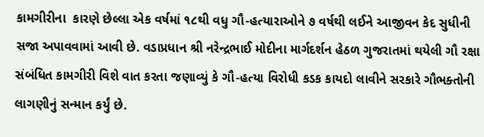કામગીરીના  કારણે છેલ્લા એક વર્ષમાં ૧૮થી વધુ ગૌ-હત્યારાઓને ૭ વર્ષથી લઈને આજીવન કેદ સુધીની સજા અપાવવામાં આવી છે. વડાપ્રધાન શ્રી નરેન્દ્રભાઈ મોદીના માર્ગદર્શન હેઠળ ગુજરાતમાં થયેલી ગૌ રક્ષા સંબંધિત કામગીરી વિશે વાત કરતા જણાવ્યું કે ગૌ-હત્યા વિરોધી કડક કાયદો લાવીને સરકારે ગૌભક્તોની લાગણીનું સન્માન કર્યું છે.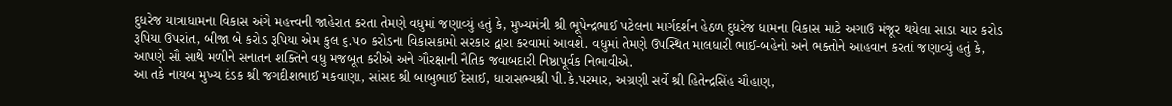દુધરેજ યાત્રાધામના વિકાસ અંગે મહત્ત્વની જાહેરાત કરતા તેમણે વધુમાં જણાવ્યું હતું કે, મુખ્યમંત્રી શ્રી ભૂપેન્દ્રભાઈ પટેલના માર્ગદર્શન હેઠળ દુધરેજ ધામના વિકાસ માટે અગાઉ મંજૂર થયેલા સાડા ચાર કરોડ રૂપિયા ઉપરાંત, બીજા બે કરોડ રૂપિયા એમ કુલ ૬.૫૦ કરોડના વિકાસકામો સરકાર દ્વારા કરવામાં આવશે. વધુમાં તેમણે ઉપસ્થિત માલધારી ભાઈ-બહેનો અને ભક્તોને આહવાન કરતાં જણાવ્યું હતું કે, આપણે સૌ સાથે મળીને સનાતન શક્તિને વધુ મજબૂત કરીએ અને ગૌરક્ષાની નૈતિક જવાબદારી નિષ્ઠાપૂર્વક નિભાવીએ.
આ તકે નાયબ મુખ્ય દંડક શ્રી જગદીશભાઈ મકવાણા, સાંસદ શ્રી બાબુભાઈ દેસાઈ, ધારાસભ્યશ્રી પી.કે.પરમાર, અગ્રણી સર્વે શ્રી હિતેન્દ્રસિંહ ચૌહાણ,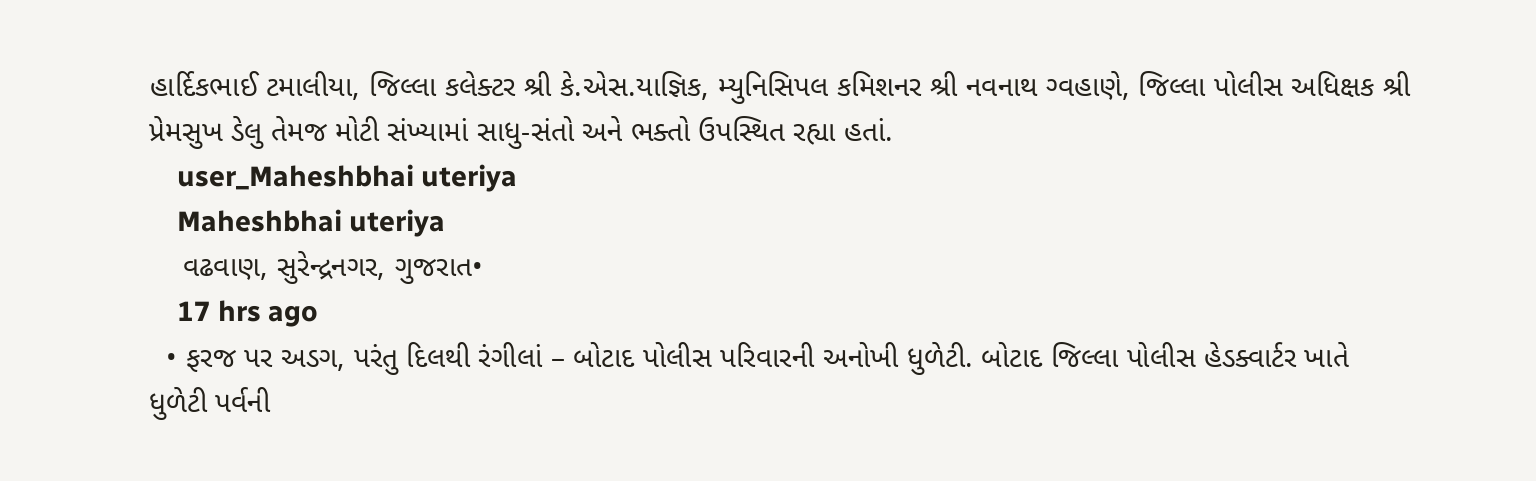હાર્દિકભાઈ ટમાલીયા, જિલ્લા કલેક્ટર શ્રી કે.એસ.યાજ્ઞિક, મ્યુનિસિપલ કમિશનર શ્રી નવનાથ ગ્વહાણે, જિલ્લા પોલીસ અધિક્ષક શ્રી પ્રેમસુખ ડેલુ તેમજ મોટી સંખ્યામાં સાધુ-સંતો અને ભક્તો ઉપસ્થિત રહ્યા હતાં.
    user_Maheshbhai uteriya
    Maheshbhai uteriya
    વઢવાણ, સુરેન્દ્રનગર, ગુજરાત•
    17 hrs ago
  • ફરજ પર અડગ, પરંતુ દિલથી રંગીલાં – બોટાદ પોલીસ પરિવારની અનોખી ધુળેટી. બોટાદ જિલ્લા પોલીસ હેડક્વાર્ટર ખાતે ધુળેટી પર્વની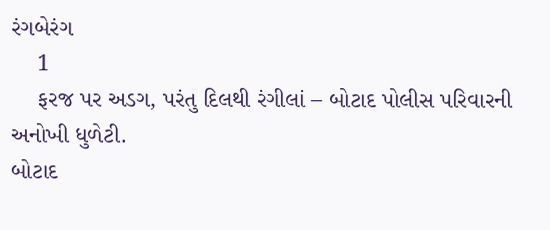રંગબેરંગ
    1
    ફરજ પર અડગ, પરંતુ દિલથી રંગીલાં – બોટાદ પોલીસ પરિવારની અનોખી ધુળેટી.
બોટાદ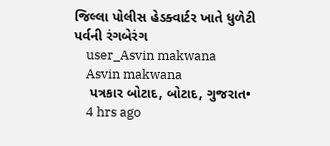જિલ્લા પોલીસ હેડક્વાર્ટર ખાતે ધુળેટી પર્વની રંગબેરંગ
    user_Asvin makwana
    Asvin makwana
    પત્રકાર બોટાદ, બોટાદ, ગુજરાત•
    4 hrs ago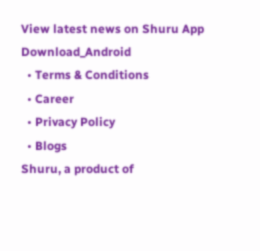View latest news on Shuru App
Download_Android
  • Terms & Conditions
  • Career
  • Privacy Policy
  • Blogs
Shuru, a product of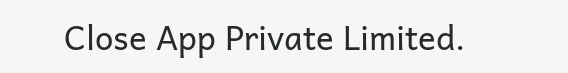Close App Private Limited.